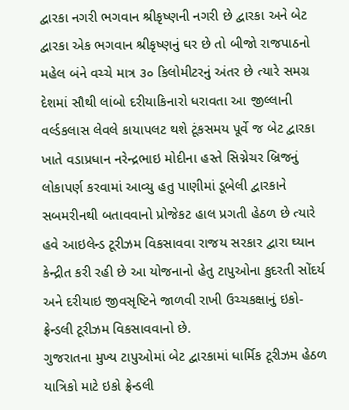દ્વારકા નગરી ભગવાન શ્રીકૃષ્ણની નગરી છે દ્વારકા અને બેટ દ્વારકા એક ભગવાન શ્રીકૃષ્ણનું ઘર છે તો બીજો રાજપાઠનો મહેલ બંને વચ્ચે માત્ર ૩૦ કિલોમીટરનું અંતર છે ત્યારે સમગ્ર દેશમાં સૌથી લાંબો દરીયાકિનારો ધરાવતા આ જીલ્લાની વર્લ્ડકલાસ લેવલે કાયાપલટ થશે ટૂંકસમય પૂર્વે જ બેટ દ્વારકા ખાતે વડાપ્રધાન નરેન્દ્રભાઇ મોદીના હસ્તે સિગ્નેચર બ્રિજનું લોકાપર્ણ કરવામાં આવ્યુ હતુ પાણીમાં ડૂબેલી દ્વારકાને સબમરીનથી બતાવવાનો પ્રોજેકટ હાલ પ્રગતી હેઠળ છે ત્યારે હવે આઇલેન્ડ ટૂરીઝમ વિકસાવવા રાજય સરકાર દ્વારા ઘ્યાન કેન્દ્રીત કરી રહી છે આ યોજનાનો હેતુ ટાપુઓના કુદરતી સોંદર્ય અને દરીયાઇ જીવસૃષ્ટિને જાળવી રાખી ઉચ્ચકક્ષાનું ઇકો-ફ્રેન્ડલી ટૂરીઝમ વિકસાવવાનો છે.
ગુજરાતના મુખ્ય ટાપુઓમાં બેટ દ્વારકામાં ધાર્મિક ટૂરીઝમ હેઠળ યાત્રિકો માટે ઇકો ફ્રેન્ડલી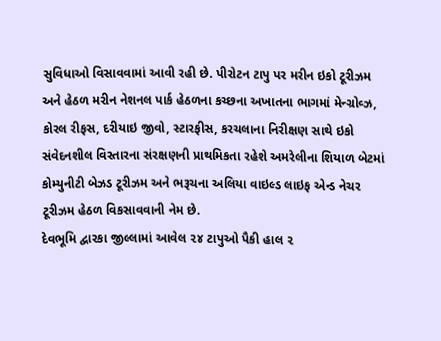સુવિધાઓ વિસાવવામાં આવી રહી છે. પીરોટન ટાપુ પર મરીન ઇકો ટૂરીઝમ અને હેઠળ મરીન નેશનલ પાર્ક હેઠળના કચ્છના અખાતના ભાગમાં મેન્ગ્રોવ્ઝ, કોરલ રીફસ, દરીયાઇ જીવો, સ્ટારફીસ, કરચલાના નિરીક્ષણ સાથે ઇકો સંવેદનશીલ વિસ્તારના સંરક્ષણની પ્રાથમિકતા રહેશે અમરેલીના શિયાળ બેટમાં કોમ્યુનીટી બેઝડ ટૂરીઝમ અને ભરૂચના અલિયા વાઇલ્ડ લાઇફ એન્ડ નેચર ટૂરીઝમ હેઠળ વિકસાવવાની નેમ છે.
દેવભૂમિ દ્વારકા જીલ્લામાં આવેલ ૨૪ ટાપુઓ પૈકી હાલ ૨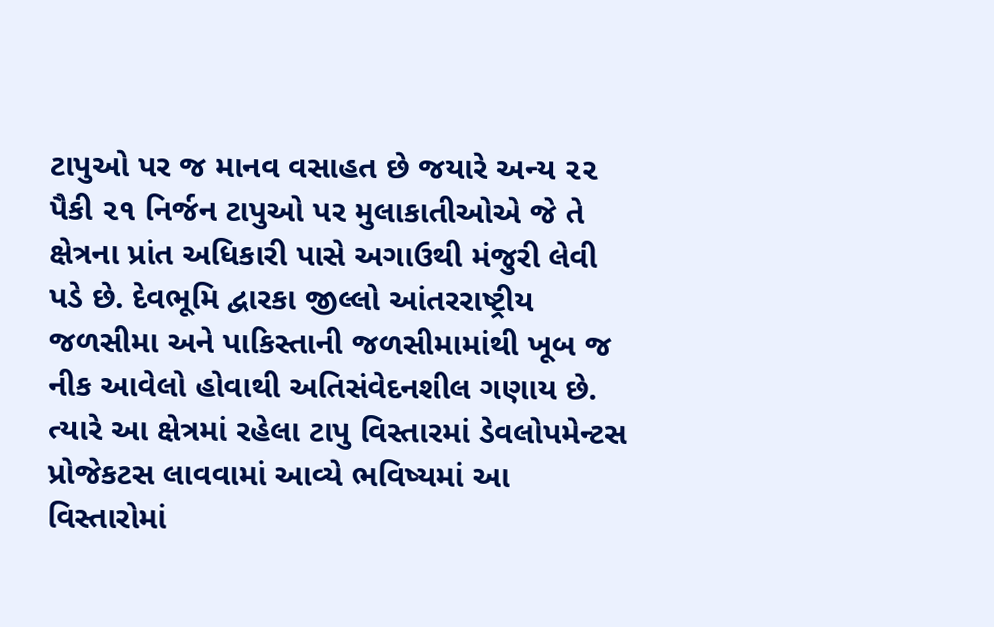ટાપુઓ પર જ માનવ વસાહત છે જયારે અન્ય ૨૨ પૈકી ૨૧ નિર્જન ટાપુઓ પર મુલાકાતીઓએ જે તે ક્ષેત્રના પ્રાંત અધિકારી પાસે અગાઉથી મંજુરી લેવી પડે છે. દેવભૂમિ દ્વારકા જીલ્લો આંતરરાષ્ટ્રીય જળસીમા અને પાકિસ્તાની જળસીમામાંથી ખૂબ જ નીક આવેલો હોવાથી અતિસંવેદનશીલ ગણાય છે. ત્યારે આ ક્ષેત્રમાં રહેલા ટાપુ વિસ્તારમાં ડેવલોપમેન્ટસ પ્રોજેકટસ લાવવામાં આવ્યે ભવિષ્યમાં આ વિસ્તારોમાં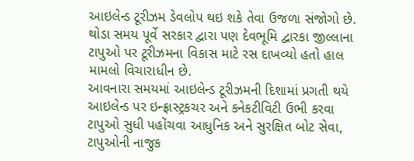આઇલેન્ડ ટૂરીઝમ ડેવલોપ થઇ શકે તેવા ઉજળા સંજોગો છે. થોડા સમય પૂર્વે સરકાર દ્વારા પણ દેવભૂમિ દ્વારકા જીલ્લાના ટાપુઓ પર ટૂરીઝમના વિકાસ માટે રસ દાખવ્યો હતો હાલ મામલો વિચારાધીન છે.
આવનારા સમયમાં આઇલેન્ડ ટૂરીઝમની દિશામાં પ્રગતી થયે આઇલેન્ડ પર ઇન્ફ્રાસ્ટ્રકચર અને કનેકટીવિટી ઉભી કરવા ટાપુઓ સુધી પહોંચવા આધુનિક અને સુરક્ષિત બોટ સેવા, ટાપુઓની નાજુક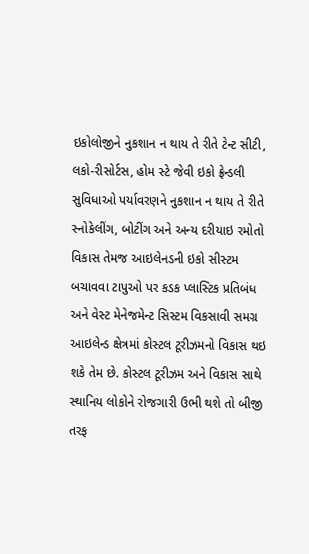ઇકોલોજીને નુકશાન ન થાય તે રીતે ટેન્ટ સીટી, લકો-રીસોર્ટસ, હોમ સ્ટે જેવી ઇકો ફ્રેન્ડલી સુવિધાઓ પર્યાવરણને નુકશાન ન થાય તે રીતે સ્નોકેલીંગ, બોટીંગ અને અન્ય દરીયાઇ રમોતો વિકાસ તેમજ આઇલેનડની ઇકો સીસ્ટમ બચાવવા ટાપુઓ પર કડક પ્લાસ્ટિક પ્રતિબંધ અને વેસ્ટ મેનેજમેન્ટ સિસ્ટમ વિકસાવી સમગ્ર આઇલેન્ડ ક્ષેત્રમાં કોસ્ટલ ટૂરીઝમનો વિકાસ થઇ શકે તેમ છે. કોસ્ટલ ટૂરીઝમ અને વિકાસ સાથે સ્થાનિય લોકોને રોજગારી ઉભી થશે તો બીજી તરફ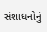સંશાધનોનું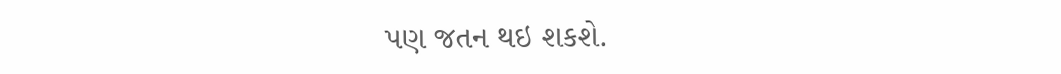પણ જતન થઇ શકશે.